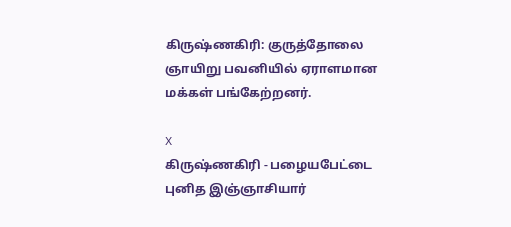கிருஷ்ணகிரி: குருத்தோலை ஞாயிறு பவனியில் ஏராளமான மக்கள் பங்கேற்றனர்.

X
கிருஷ்ணகிரி - பழையபேட்டை புனித இஞ்ஞாசியார்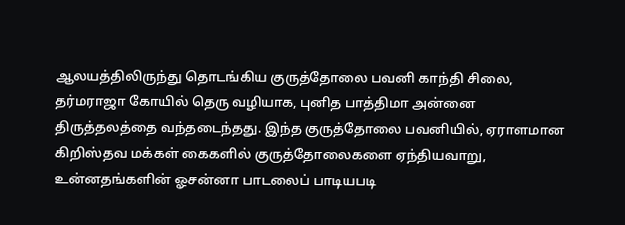ஆலயத்திலிருந்து தொடங்கிய குருத்தோலை பவனி காந்தி சிலை, தர்மராஜா கோயில் தெரு வழியாக, புனித பாத்திமா அன்னை திருத்தலத்தை வந்தடைந்தது. இந்த குருத்தோலை பவனியில், ஏராளமான கிறிஸ்தவ மக்கள் கைகளில் குருத்தோலைகளை ஏந்தியவாறு, உன்னதங்களின் ஓசன்னா பாடலைப் பாடியபடி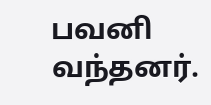பவனி வந்தனர்.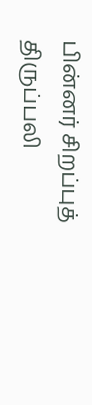பின்னர் சிறப்புத் திருப்பலி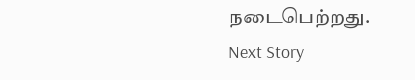நடைபெற்றது.
Next Story